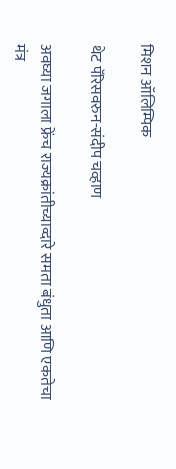मिशन ऑलिम्पिक

थेट पॅरिसवरुन-संदीप चव्हाण

अवघ्या जगाला फ्रेंच राज्यक्रांतीच्याव्दारे समता बंधुता आणि एकतेचा मंत्र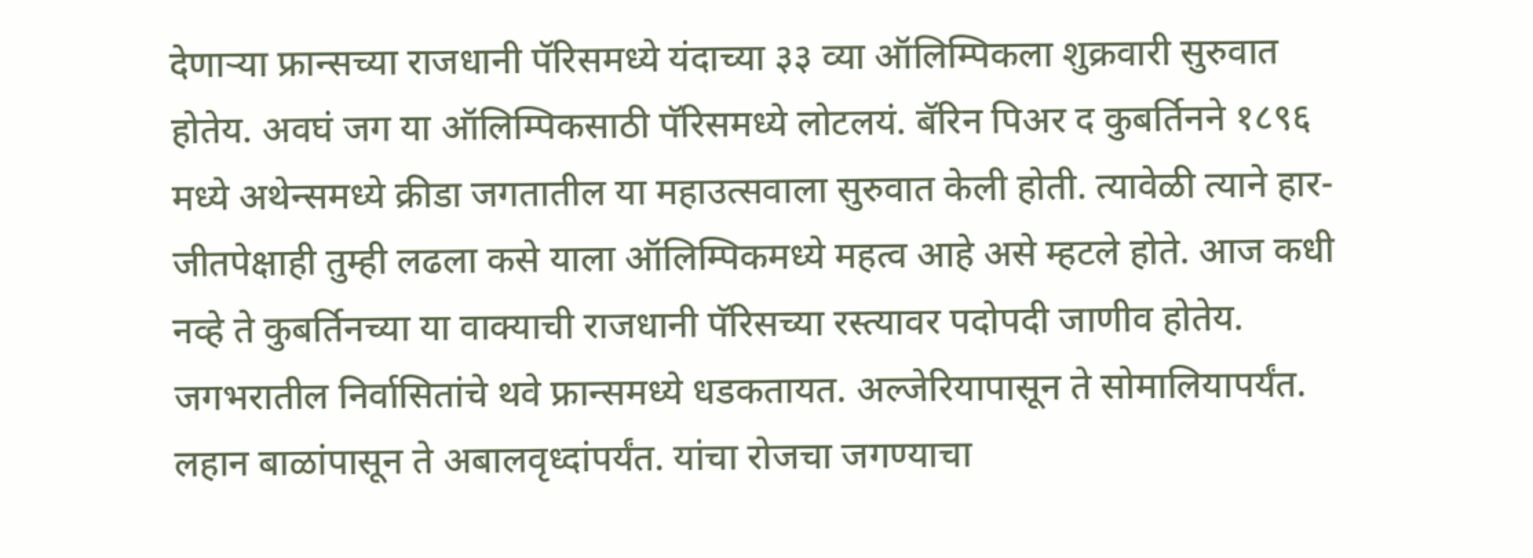देणाऱ्या फ्रान्सच्या राजधानी पॅरिसमध्ये यंदाच्या ३३ व्या ऑलिम्पिकला शुक्रवारी सुरुवात होतेय. अवघं जग या ऑलिम्पिकसाठी पॅरिसमध्ये लोटलयं. बॅरिन पिअर द कुबर्तिनने १८९६ मध्ये अथेन्समध्ये क्रीडा जगतातील या महाउत्सवाला सुरुवात केली होती. त्यावेळी त्याने हार-जीतपेक्षाही तुम्ही लढला कसे याला ऑलिम्पिकमध्ये महत्व आहे असे म्हटले होते. आज कधी नव्हे ते कुबर्तिनच्या या वाक्याची राजधानी पॅरिसच्या रस्त्यावर पदोपदी जाणीव होतेय. जगभरातील निर्वासितांचे थवे फ्रान्समध्ये धडकतायत. अल्जेरियापासून ते सोमालियापर्यंत. लहान बाळांपासून ते अबालवृध्दांपर्यंत. यांचा रोजचा जगण्याचा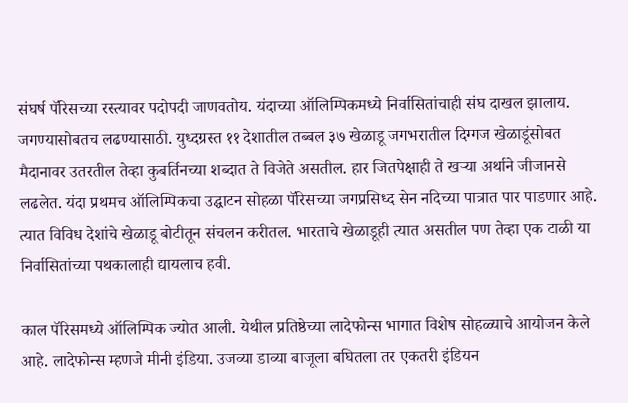संघर्ष पॅरिसच्या रस्त्यावर पदोपदी जाणवतोय. यंदाच्या ऑलिम्पिकमध्ये निर्वासितांचाही संघ दाखल झालाय. जगण्यासोबतच लढण्यासाठी. युध्दग्रस्त ११ देशातील तब्बल ३७ खेळाडू जगभरातील दिग्गज खेळाडूंसोबत मैदानावर उतरतील तेव्हा कुबर्तिनच्या शब्दात ते विजेते असतील. हार जितपेक्षाही ते खऱ्या अर्थाने जीजानसे लढलेत. यंदा प्रथमच ऑलिम्पिकचा उद्घाटन सोहळा पॅरिसच्या जगप्रसिध्द सेन नदिच्या पात्रात पार पाडणार आहे. त्यात विविध देशांचे खेळाडू बोटीतून संचलन करीतल. भारताचे खेळाडूही त्यात असतील पण तेव्हा एक टाळी या निर्वासितांच्या पथकालाही द्यायलाच हवी.

काल पॅरिसमध्ये ऑलिम्पिक ज्योत आली. येथील प्रतिष्ठेच्या लादेफोन्स भागात विशेष सोहळ्याचे आयोजन केले आहे. लादेफोन्स म्हणजे मीनी इंडिया. उजव्या डाव्या बाजूला बघितला तर एकतरी इंडियन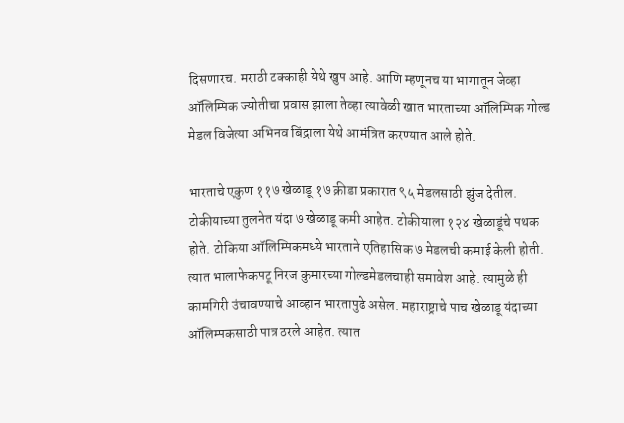दिसणारच. मराठी टक्काही येथे खुप आहे. आणि म्हणूनच या भागातून जेव्हा ऑलिम्पिक ज्योतीचा प्रवास झाला तेव्हा त्यावेळी खात भारताच्या ऑलिम्पिक गोल्ड मेडल विजेत्या अभिनव बिंद्राला येथे आमंत्रित करण्यात आले होते.

भारताचे एकुण ११७ खेळाडू १७ क्रीडा प्रकारात ९५ मेडलसाठी झुंज देतील. टोकीयाच्या तुलनेत यंदा ७ खेळाडू कमी आहेत. टोकीयाला १२४ खेळाडूंचे पथक होते. टोकिया ऑलिम्पिकमध्ये भारताने एतिहासिक ७ मेडलची कमाई केली होती. त्यात भालाफेकपटू निरज कुमारच्या गोल्डमेडलचाही समावेश आहे. त्यामुळे ही कामगिरी उंचावण्याचे आव्हान भारतापुढे असेल. महाराष्ट्राचे पाच खेळाडू यंदाच्या ऑलिम्पकसाठी पात्र ठरले आहेत. त्यात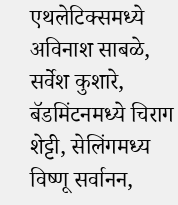एथलेटिक्समध्ये अविनाश साबळे, सर्वेश कुशारे, बॅडमिंटनमध्ये चिराग शेट्टी, सेलिंगमध्य विष्णू सर्वानन,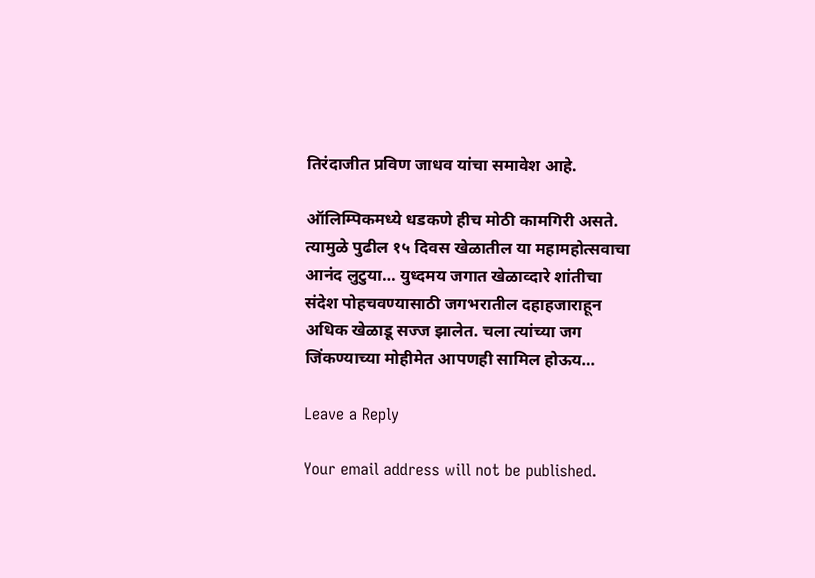तिरंदाजीत प्रविण जाधव यांचा समावेश आहे.

ऑलिम्पिकमध्ये धडकणे हीच मोठी कामगिरी असते. त्यामुळे पुढील १५ दिवस खेळातील या महामहोत्सवाचा आनंद लुटुया… युध्दमय जगात खेळाव्दारे शांतीचा संदेश पोहचवण्यासाठी जगभरातील दहाहजाराहून अधिक खेळाडू सज्ज झालेत. चला त्यांच्या जग जिंकण्याच्या मोहीमेत आपणही सामिल होऊय…

Leave a Reply

Your email address will not be published.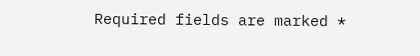Required fields are marked *